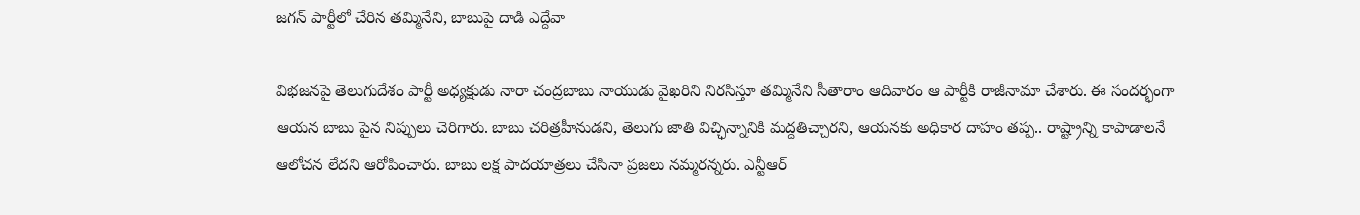జగన్ పార్టీలో చేరిన తమ్మినేని, బాబుపై దాడి ఎద్దేవా

విభజనపై తెలుగుదేశం పార్టీ అధ్యక్షుడు నారా చంద్రబాబు నాయుడు వైఖరిని నిరసిస్తూ తమ్మినేని సీతారాం ఆదివారం ఆ పార్టీకి రాజీనామా చేశారు. ఈ సందర్భంగా ఆయన బాబు పైన నిప్పులు చెరిగారు. బాబు చరిత్రహీనుడని, తెలుగు జాతి విచ్ఛిన్నానికి మద్దతిచ్చారని, ఆయనకు అధికార దాహం తప్ప.. రాష్ట్రాన్ని కాపాడాలనే ఆలోచన లేదని ఆరోపించారు. బాబు లక్ష పాదయాత్రలు చేసినా ప్రజలు నమ్మరన్నరు. ఎన్టీఆర్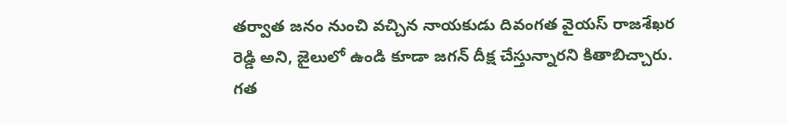తర్వాత జనం నుంచి వచ్చిన నాయకుడు దివంగత వైయస్ రాజశేఖర రెడ్డి అని, జైలులో ఉండి కూడా జగన్ దీక్ష చేస్తున్నారని కితాబిచ్చారు.
గత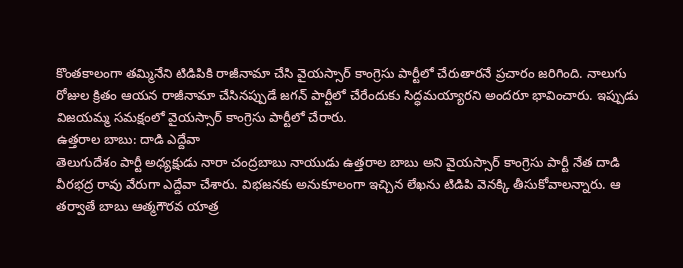కొంతకాలంగా తమ్మినేని టిడిపికి రాజీనామా చేసి వైయస్సార్ కాంగ్రెసు పార్టీలో చేరుతారనే ప్రచారం జరిగింది. నాలుగు రోజుల క్రితం ఆయన రాజీనామా చేసినప్పుడే జగన్ పార్టీలో చేరేందుకు సిద్ధమయ్యారని అందరూ భావించారు. ఇప్పుడు విజయమ్మ సమక్షంలో వైయస్సార్ కాంగ్రెసు పార్టీలో చేరారు.
ఉత్తరాల బాబు: దాడి ఎద్దేవా
తెలుగుదేశం పార్టీ అధ్యక్షుడు నారా చంద్రబాబు నాయుడు ఉత్తరాల బాబు అని వైయస్సార్ కాంగ్రెసు పార్టీ నేత దాడి వీరభద్ర రావు వేరుగా ఎద్దేవా చేశారు. విభజనకు అనుకూలంగా ఇచ్చిన లేఖను టిడిపి వెనక్కి తీసుకోవాలన్నారు. ఆ తర్వాతే బాబు ఆత్మగౌరవ యాత్ర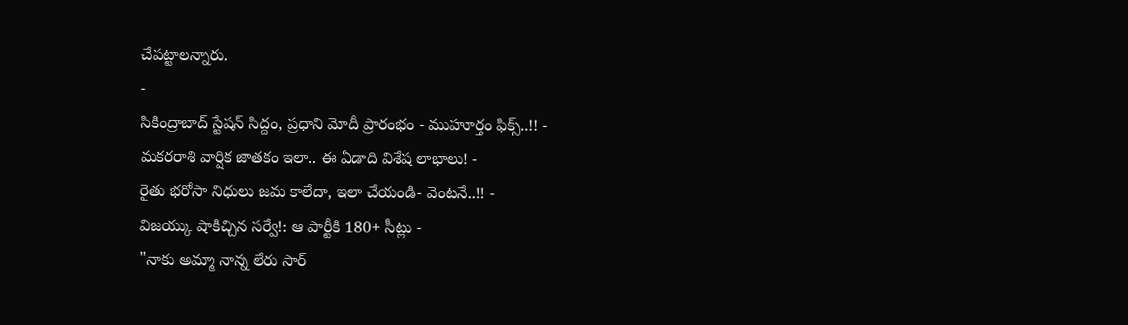చేపట్టాలన్నారు.
-
సికింద్రాబాద్ స్టేషన్ సిద్దం, ప్రధాని మోదీ ప్రారంభం - ముహూర్తం ఫిక్స్..!! -
మకరరాశి వార్షిక జాతకం ఇలా.. ఈ ఏడాది విశేష లాభాలు! -
రైతు భరోసా నిధులు జమ కాలేదా, ఇలా చేయండి- వెంటనే..!! -
విజయ్కు షాకిచ్చిన సర్వే!: ఆ పార్టీకి 180+ సీట్లు -
"నాకు అమ్మా నాన్న లేరు సార్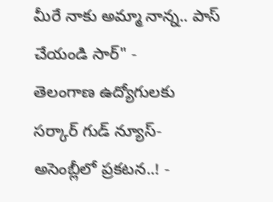మీరే నాకు అమ్మా నాన్న.. పాస్ చేయండి సార్" -
తెలంగాణ ఉద్యోగులకు సర్కార్ గుడ్ న్యూస్-అసెంబ్లీలో ప్రకటన..! -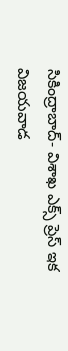సికింద్రాబాద్- విశాఖ ఎక్స్ ప్రెస్ ఇక విజయవాడ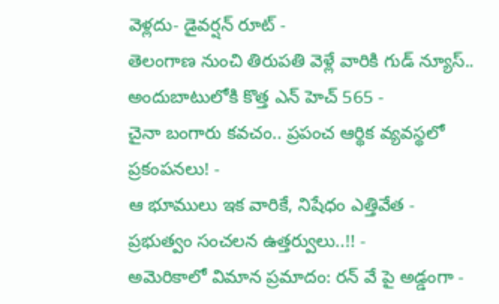వెళ్లదు- డైవర్షన్ రూట్ -
తెలంగాణ నుంచి తిరుపతి వెళ్లే వారికి గుడ్ న్యూస్.. అందుబాటులోకి కొత్త ఎన్ హెచ్ 565 -
చైనా బంగారు కవచం.. ప్రపంచ ఆర్థిక వ్యవస్థలో ప్రకంపనలు! -
ఆ భూములు ఇక వారికే, నిషేధం ఎత్తివేత - ప్రభుత్వం సంచలన ఉత్తర్వులు..!! -
అమెరికాలో విమాన ప్రమాదం: రన్ వే పై అడ్డంగా -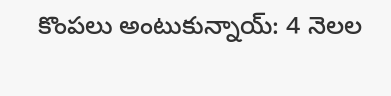కొంపలు అంటుకున్నాయ్: 4 నెలల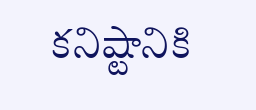కనిష్టానికి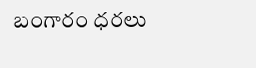బంగారం ధరలు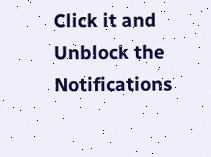Click it and Unblock the Notifications